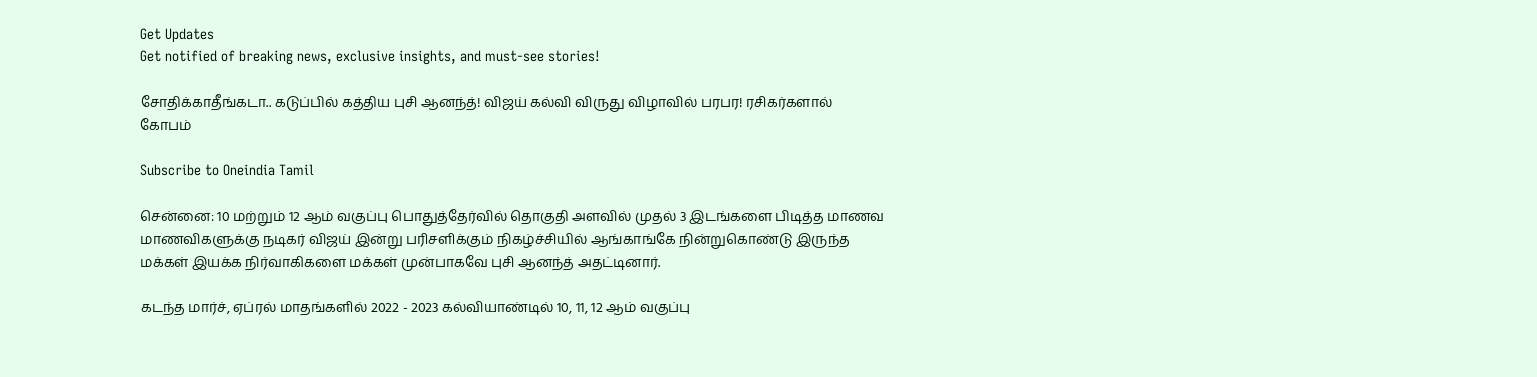Get Updates
Get notified of breaking news, exclusive insights, and must-see stories!

சோதிக்காதீங்கடா.. கடுப்பில் கத்திய புசி ஆனந்த்! விஜய் கல்வி விருது விழாவில் பரபர! ரசிகர்களால் கோபம்

Subscribe to Oneindia Tamil

சென்னை: 10 மற்றும் 12 ஆம் வகுப்பு பொதுத்தேர்வில் தொகுதி அளவில் முதல் 3 இடங்களை பிடித்த மாணவ மாணவிகளுக்கு நடிகர் விஜய் இன்று பரிசளிக்கும் நிகழ்ச்சியில் ஆங்காங்கே நின்றுகொண்டு இருந்த மக்கள் இயக்க நிர்வாகிகளை மக்கள் முன்பாகவே புசி ஆனந்த் அதட்டினார்.

கடந்த மார்ச், ஏப்ரல் மாதங்களில் 2022 - 2023 கல்வியாண்டில் 10, 11, 12 ஆம் வகுப்பு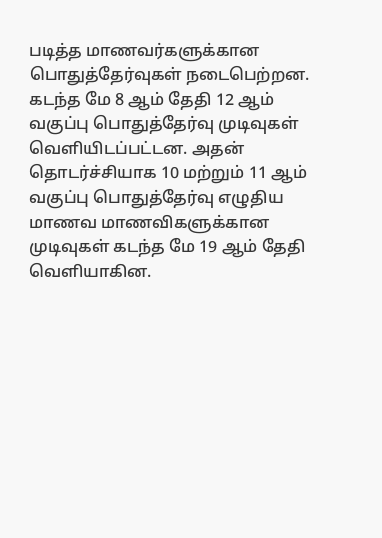படித்த மாணவர்களுக்கான பொதுத்தேர்வுகள் நடைபெற்றன. கடந்த மே 8 ஆம் தேதி 12 ஆம் வகுப்பு பொதுத்தேர்வு முடிவுகள் வெளியிடப்பட்டன. அதன் தொடர்ச்சியாக 10 மற்றும் 11 ஆம் வகுப்பு பொதுத்தேர்வு எழுதிய மாணவ மாணவிகளுக்கான முடிவுகள் கடந்த மே 19 ஆம் தேதி வெளியாகின.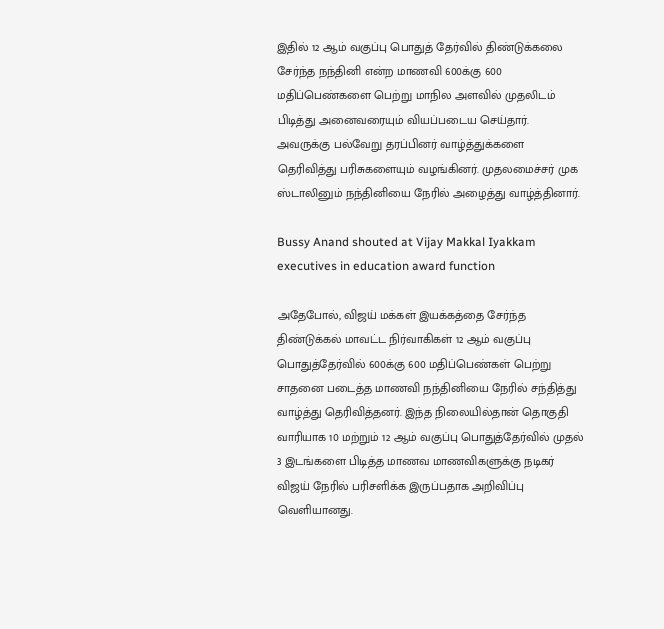இதில் 12 ஆம் வகுப்பு பொதுத் தேர்வில் திண்டுக்கலை சேர்ந்த நந்தினி என்ற மாணவி 600க்கு 600 மதிப்பெண்களை பெற்று மாநில அளவில் முதலிடம் பிடித்து அனைவரையும் வியப்படைய செய்தார். அவருக்கு பல்வேறு தரப்பினர் வாழ்த்துக்களை தெரிவித்து பரிசுகளையும் வழங்கினர். முதலமைச்சர் முக ஸ்டாலினும் நந்தினியை நேரில் அழைத்து வாழ்த்தினார்.

Bussy Anand shouted at Vijay Makkal Iyakkam executives in education award function

அதேபோல், விஜய் மக்கள் இயக்கத்தை சேர்ந்த திண்டுக்கல் மாவட்ட நிர்வாகிகள் 12 ஆம் வகுப்பு பொதுத்தேர்வில் 600க்கு 600 மதிப்பெண்கள் பெற்று சாதனை படைத்த மாணவி நந்தினியை நேரில் சந்தித்து வாழ்த்து தெரிவித்தனர். இந்த நிலையில்தான் தொகுதி வாரியாக 10 மற்றும் 12 ஆம் வகுப்பு பொதுத்தேர்வில் முதல் 3 இடங்களை பிடித்த மாணவ மாணவிகளுக்கு நடிகர் விஜய் நேரில் பரிசளிக்க இருப்பதாக அறிவிப்பு வெளியானது.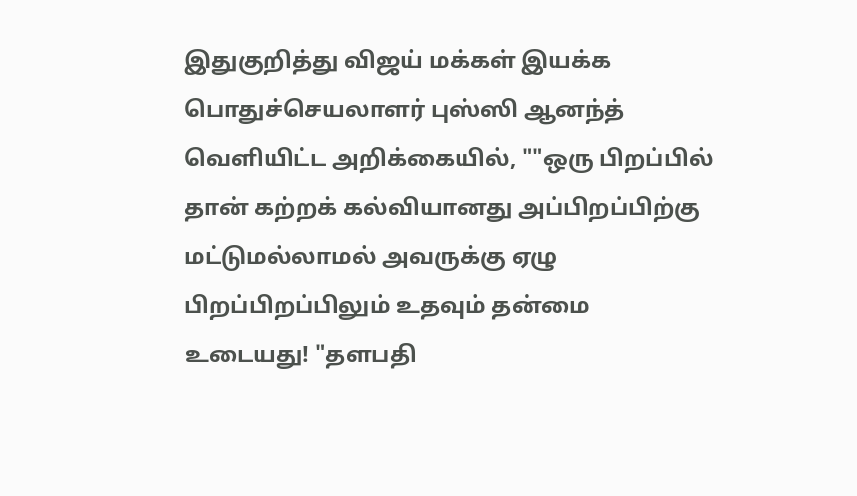இதுகுறித்து விஜய் மக்கள் இயக்க பொதுச்செயலாளர் புஸ்ஸி ஆனந்த் வெளியிட்ட அறிக்கையில், ""ஒரு பிறப்பில் தான் கற்றக் கல்வியானது அப்பிறப்பிற்கு மட்டுமல்லாமல் அவருக்கு ஏழு பிறப்பிறப்பிலும் உதவும் தன்மை உடையது! "தளபதி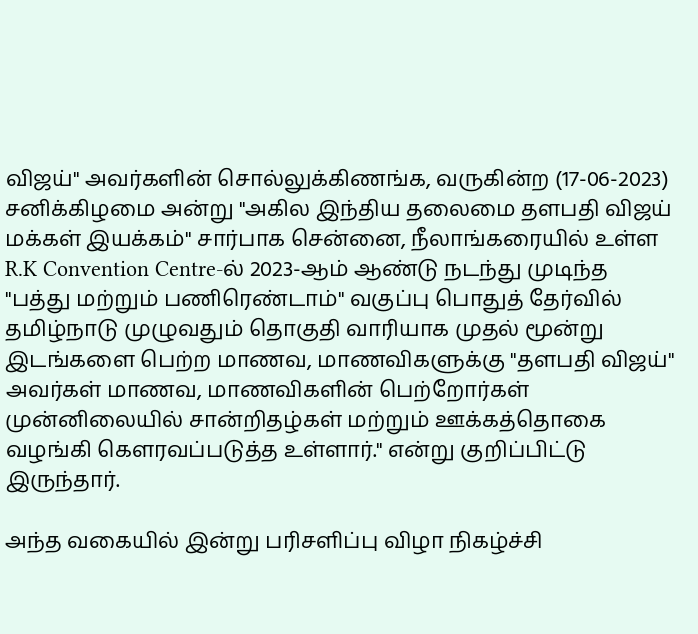விஜய்" அவர்களின் சொல்லுக்கிணங்க, வருகின்ற (17-06-2023) சனிக்கிழமை அன்று "அகில இந்திய தலைமை தளபதி விஜய் மக்கள் இயக்கம்" சார்பாக சென்னை, நீலாங்கரையில் உள்ள R.K Convention Centre-ல் 2023-ஆம் ஆண்டு நடந்து முடிந்த "பத்து மற்றும் பணிரெண்டாம்" வகுப்பு பொதுத் தேர்வில் தமிழ்நாடு முழுவதும் தொகுதி வாரியாக முதல் மூன்று இடங்களை பெற்ற மாணவ, மாணவிகளுக்கு "தளபதி விஜய்" அவர்கள் மாணவ, மாணவிகளின் பெற்றோர்கள் முன்னிலையில் சான்றிதழ்கள் மற்றும் ஊக்கத்தொகை வழங்கி கௌரவப்படுத்த உள்ளார்." என்று குறிப்பிட்டு இருந்தார்.

அந்த வகையில் இன்று பரிசளிப்பு விழா நிகழ்ச்சி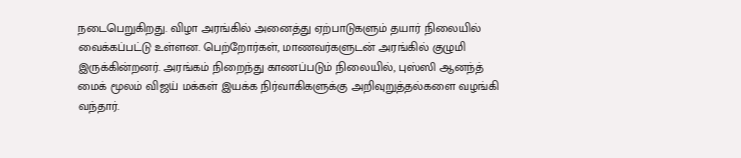நடைபெறுகிறது. விழா அரங்கில் அனைத்து ஏற்பாடுகளும் தயார் நிலையில் வைக்கப்பட்டு உள்ளன. பெற்றோர்கள், மாணவர்களுடன் அரங்கில் குழுமி இருக்கின்றனர். அரங்கம் நிறைந்து காணப்படும் நிலையில், புஸ்ஸி ஆனந்த் மைக் மூலம் விஜய் மக்கள் இயக்க நிர்வாகிகளுக்கு அறிவுறுத்தல்களை வழங்கி வந்தார்.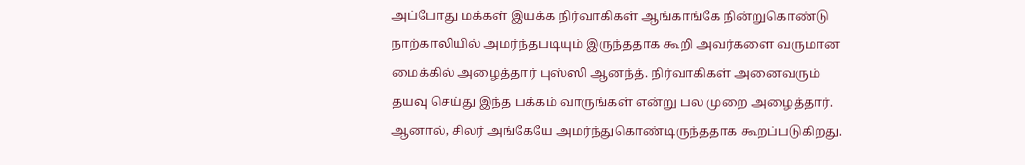அப்போது மக்கள் இயக்க நிர்வாகிகள் ஆங்காங்கே நின்றுகொண்டு நாற்காலியில் அமர்ந்தபடியும் இருந்ததாக கூறி அவர்களை வருமான மைக்கில் அழைத்தார் புஸ்ஸி ஆனந்த். நிர்வாகிகள் அனைவரும் தயவு செய்து இந்த பக்கம் வாருங்கள் என்று பல முறை அழைத்தார். ஆனால், சிலர் அங்கேயே அமர்ந்துகொண்டிருந்ததாக கூறப்படுகிறது.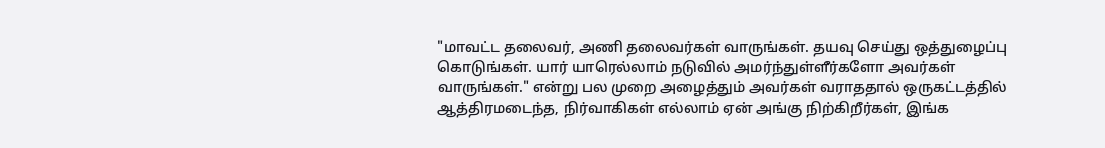"மாவட்ட தலைவர், அணி தலைவர்கள் வாருங்கள். தயவு செய்து ஒத்துழைப்பு கொடுங்கள். யார் யாரெல்லாம் நடுவில் அமர்ந்துள்ளீர்களோ அவர்கள் வாருங்கள்." என்று பல முறை அழைத்தும் அவர்கள் வராததால் ஒருகட்டத்தில் ஆத்திரமடைந்த, நிர்வாகிகள் எல்லாம் ஏன் அங்கு நிற்கிறீர்கள், இங்க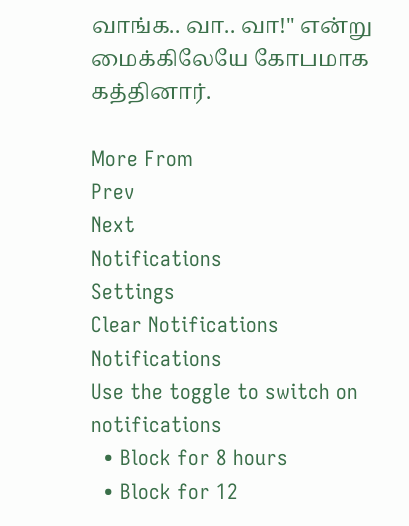வாங்க.. வா.. வா!" என்று மைக்கிலேயே கோபமாக கத்தினார்.

More From
Prev
Next
Notifications
Settings
Clear Notifications
Notifications
Use the toggle to switch on notifications
  • Block for 8 hours
  • Block for 12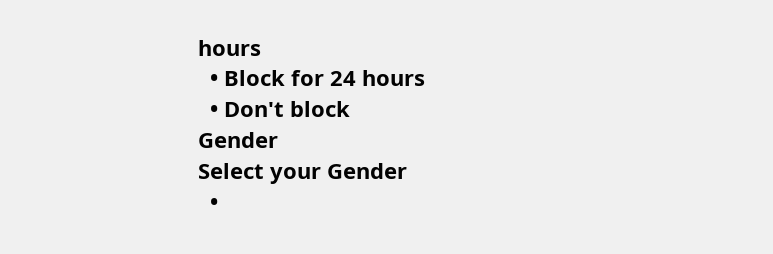hours
  • Block for 24 hours
  • Don't block
Gender
Select your Gender
  •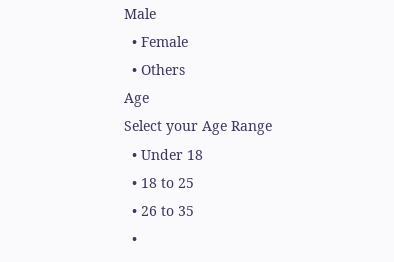Male
  • Female
  • Others
Age
Select your Age Range
  • Under 18
  • 18 to 25
  • 26 to 35
  •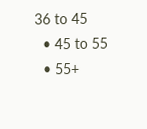36 to 45
  • 45 to 55
  • 55+